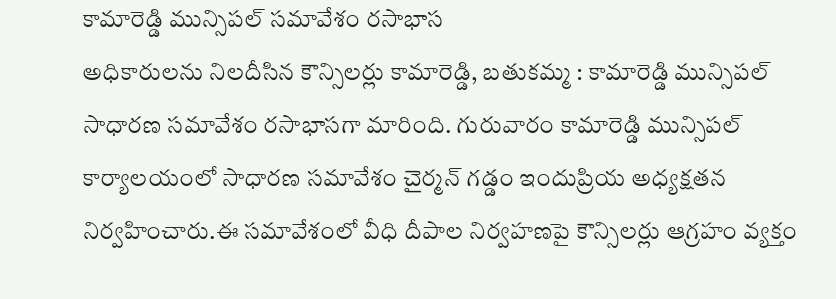కామారెడ్డి మున్సిపల్ సమావేశం రసాభాస
అధికారులను నిలదీసిన కౌన్సిలర్లు కామారెడ్డి, బతుకమ్మ : కామారెడ్డి మున్సిపల్ సాధారణ సమావేశం రసాభాసగా మారింది. గురువారం కామారెడ్డి మున్సిపల్ కార్యాలయంలో సాధారణ సమావేశం చైర్మన్ గడ్డం ఇందుప్రియ అధ్యక్షతన నిర్వహించారు.ఈ సమావేశంలో వీధి దీపాల నిర్వహణపై కౌన్సిలర్లు ఆగ్రహం వ్యక్తం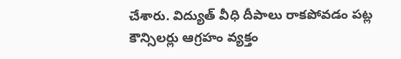చేశారు. విద్యుత్ వీధి దీపాలు రాకపోవడం పట్ల కౌన్సిలర్లు ఆగ్రహం వ్యక్తం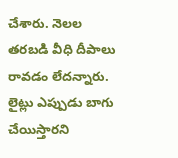చేశారు. నెలల తరబడి వీధి దీపాలు రావడం లేదన్నారు. లైట్లు ఎప్పుడు బాగు చేయిస్తారని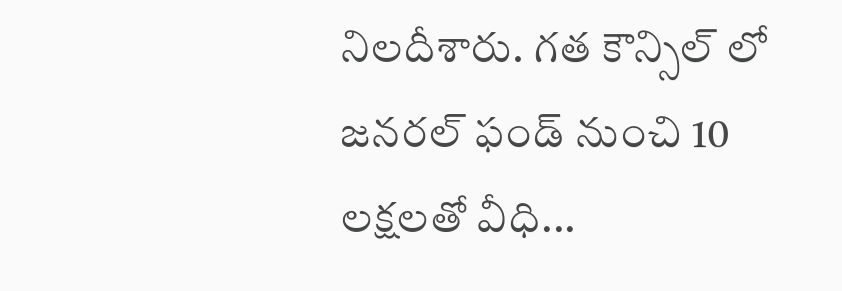నిలదీశారు. గత కౌన్సిల్ లో జనరల్ ఫండ్ నుంచి 10 లక్షలతో వీధి...